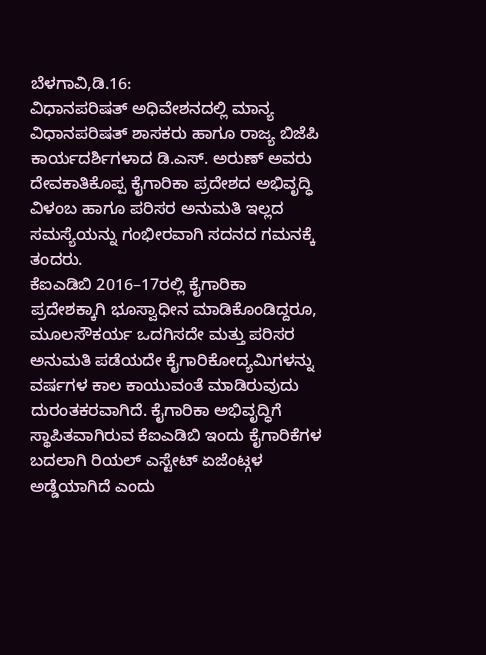ಬೆಳಗಾವಿ,ಡಿ.16:
ವಿಧಾನಪರಿಷತ್ ಅಧಿವೇಶನದಲ್ಲಿ ಮಾನ್ಯ ವಿಧಾನಪರಿಷತ್ ಶಾಸಕರು ಹಾಗೂ ರಾಜ್ಯ ಬಿಜೆಪಿ ಕಾರ್ಯದರ್ಶಿಗಳಾದ ಡಿ.ಎಸ್. ಅರುಣ್ ಅವರು ದೇವಕಾತಿಕೊಪ್ಪ ಕೈಗಾರಿಕಾ ಪ್ರದೇಶದ ಅಭಿವೃದ್ಧಿ ವಿಳಂಬ ಹಾಗೂ ಪರಿಸರ ಅನುಮತಿ ಇಲ್ಲದ ಸಮಸ್ಯೆಯನ್ನು ಗಂಭೀರವಾಗಿ ಸದನದ ಗಮನಕ್ಕೆ ತಂದರು.
ಕೆಐಎಡಿಬಿ 2016–17ರಲ್ಲಿ ಕೈಗಾರಿಕಾ ಪ್ರದೇಶಕ್ಕಾಗಿ ಭೂಸ್ವಾಧೀನ ಮಾಡಿಕೊಂಡಿದ್ದರೂ, ಮೂಲಸೌಕರ್ಯ ಒದಗಿಸದೇ ಮತ್ತು ಪರಿಸರ ಅನುಮತಿ ಪಡೆಯದೇ ಕೈಗಾರಿಕೋದ್ಯಮಿಗಳನ್ನು ವರ್ಷಗಳ ಕಾಲ ಕಾಯುವಂತೆ ಮಾಡಿರುವುದು ದುರಂತಕರವಾಗಿದೆ. ಕೈಗಾರಿಕಾ ಅಭಿವೃದ್ಧಿಗೆ ಸ್ಥಾಪಿತವಾಗಿರುವ ಕೆಐಎಡಿಬಿ ಇಂದು ಕೈಗಾರಿಕೆಗಳ ಬದಲಾಗಿ ರಿಯಲ್ ಎಸ್ಟೇಟ್ ಏಜೆಂಟ್ಗಳ ಅಡ್ಡೆಯಾಗಿದೆ ಎಂದು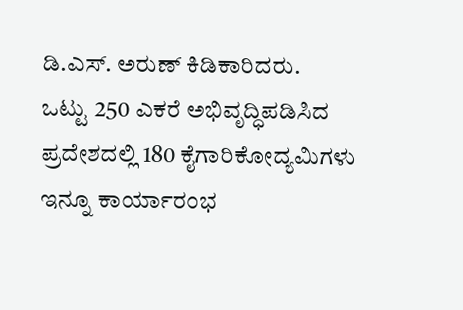ಡಿ.ಎಸ್. ಅರುಣ್ ಕಿಡಿಕಾರಿದರು.
ಒಟ್ಟು 250 ಎಕರೆ ಅಭಿವೃದ್ಧಿಪಡಿಸಿದ ಪ್ರದೇಶದಲ್ಲಿ 180 ಕೈಗಾರಿಕೋದ್ಯಮಿಗಳು ಇನ್ನೂ ಕಾರ್ಯಾರಂಭ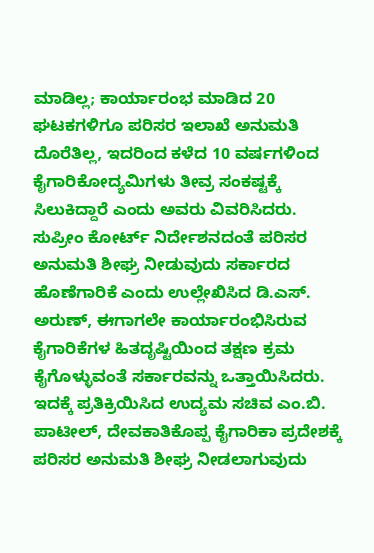ಮಾಡಿಲ್ಲ; ಕಾರ್ಯಾರಂಭ ಮಾಡಿದ 20 ಘಟಕಗಳಿಗೂ ಪರಿಸರ ಇಲಾಖೆ ಅನುಮತಿ ದೊರೆತಿಲ್ಲ, ಇದರಿಂದ ಕಳೆದ 10 ವರ್ಷಗಳಿಂದ ಕೈಗಾರಿಕೋದ್ಯಮಿಗಳು ತೀವ್ರ ಸಂಕಷ್ಟಕ್ಕೆ ಸಿಲುಕಿದ್ದಾರೆ ಎಂದು ಅವರು ವಿವರಿಸಿದರು.
ಸುಪ್ರೀಂ ಕೋರ್ಟ್ ನಿರ್ದೇಶನದಂತೆ ಪರಿಸರ ಅನುಮತಿ ಶೀಘ್ರ ನೀಡುವುದು ಸರ್ಕಾರದ ಹೊಣೆಗಾರಿಕೆ ಎಂದು ಉಲ್ಲೇಖಿಸಿದ ಡಿ.ಎಸ್. ಅರುಣ್, ಈಗಾಗಲೇ ಕಾರ್ಯಾರಂಭಿಸಿರುವ ಕೈಗಾರಿಕೆಗಳ ಹಿತದೃಷ್ಟಿಯಿಂದ ತಕ್ಷಣ ಕ್ರಮ ಕೈಗೊಳ್ಳುವಂತೆ ಸರ್ಕಾರವನ್ನು ಒತ್ತಾಯಿಸಿದರು.
ಇದಕ್ಕೆ ಪ್ರತಿಕ್ರಿಯಿಸಿದ ಉದ್ಯಮ ಸಚಿವ ಎಂ.ಬಿ. ಪಾಟೀಲ್, ದೇವಕಾತಿಕೊಪ್ಪ ಕೈಗಾರಿಕಾ ಪ್ರದೇಶಕ್ಕೆ ಪರಿಸರ ಅನುಮತಿ ಶೀಘ್ರ ನೀಡಲಾಗುವುದು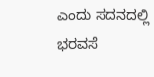ಎಂದು ಸದನದಲ್ಲಿ ಭರವಸೆ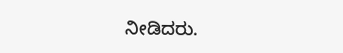ನೀಡಿದರು.